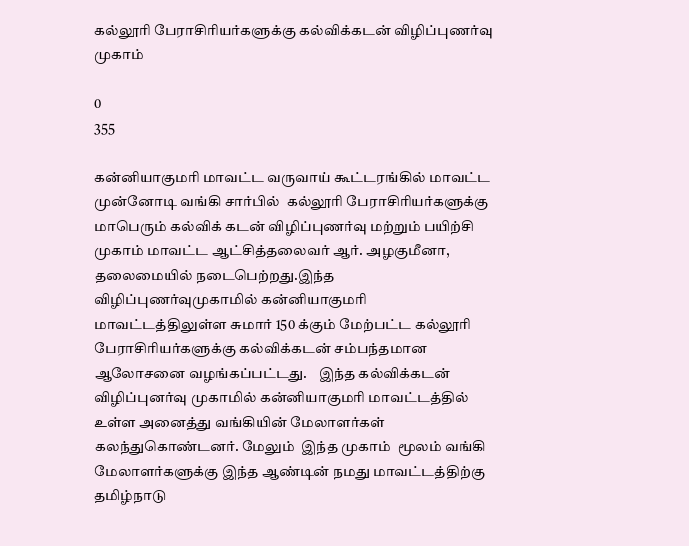கல்லூரி பேராசிரியர்களுக்கு கல்விக்கடன் விழிப்புணர்வு முகாம்

0
355

கன்னியாகுமரி மாவட்ட வருவாய் கூட்டரங்கில் மாவட்ட முன்னோடி வங்கி சார்பில்  கல்லூரி பேராசிரியர்களுக்கு மாபெரும் கல்விக் கடன் விழிப்புணர்வு மற்றும் பயிற்சி முகாம் மாவட்ட ஆட்சித்தலைவர் ஆர். அழகுமீனா, தலைமையில் நடைபெற்றது.இந்த விழிப்புணர்வுமுகாமில் கன்னியாகுமரி மாவட்டத்திலுள்ள சுமார் 150 க்கும் மேற்பட்ட கல்லூரி பேராசிரியர்களுக்கு கல்விக்கடன் சம்பந்தமான ஆலோசனை வழங்கப்பட்டது.    இந்த கல்விக்கடன் விழிப்புனர்வு முகாமில் கன்னியாகுமரி மாவட்டத்தில் உள்ள அனைத்து வங்கியின் மேலாளர்கள் கலந்துகொண்டனர். மேலும்  இந்த முகாம்  மூலம் வங்கி மேலாளர்களுக்கு இந்த ஆண்டின் நமது மாவட்டத்திற்கு தமிழ்நாடு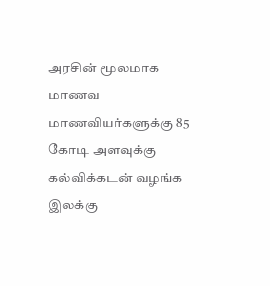அரசின் மூலமாக   மாணவ மாணவியர்களுக்கு 85 கோடி அளவுக்கு கல்விக்கடன் வழங்க இலக்கு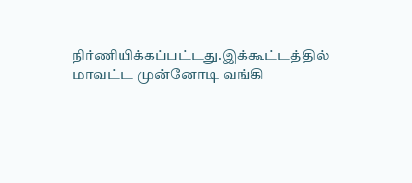நிர்ணியிக்கப்பட்டது.இக்கூட்டத்தில் மாவட்ட முன்னோடி வங்கி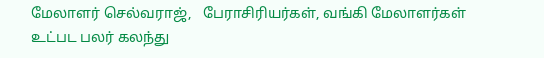மேலாளர் செல்வராஜ்,   பேராசிரியர்கள், வங்கி மேலாளர்கள் உட்பட பலர் கலந்து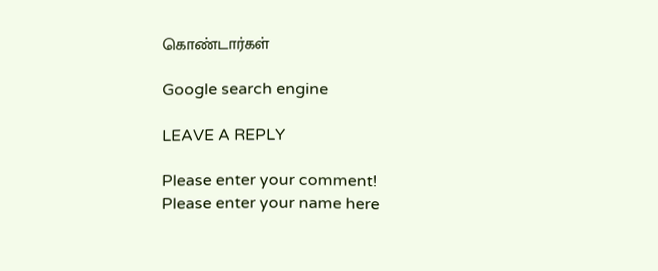கொண்டார்கள்

Google search engine

LEAVE A REPLY

Please enter your comment!
Please enter your name here